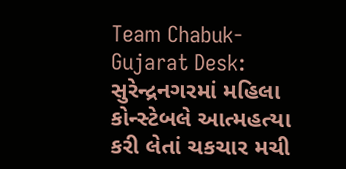Team Chabuk-Gujarat Desk: સુરેન્દ્રનગરમાં મહિલા કોન્સ્ટેબલે આત્મહત્યા કરી લેતાં ચકચાર મચી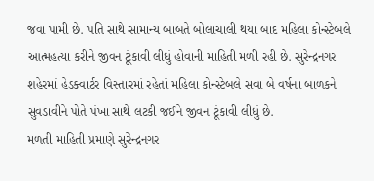જવા પામી છે. પતિ સાથે સામાન્ય બાબતે બોલાચાલી થયા બાદ મહિલા કોન્સ્ટેબલે આત્મહત્યા કરીને જીવન ટૂંકાવી લીધું હોવાની માહિતી મળી રહી છે. સુરેન્દ્રનગર શહેરમાં હેડક્વાર્ટર વિસ્તારમાં રહેતાં મહિલા કોન્સ્ટેબલે સવા બે વર્ષના બાળકને સુવડાવીને પોતે પંખા સાથે લટકી જઈને જીવન ટૂંકાવી લીધું છે.
મળતી માહિતી પ્રમાણે સુરેન્દ્રનગર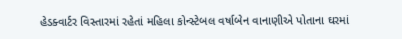હેડક્વાર્ટર વિસ્તારમાં રહેતાં મહિલા કોન્સ્ટેબલ વર્ષાબેન વાનાણીએ પોતાના ઘરમાં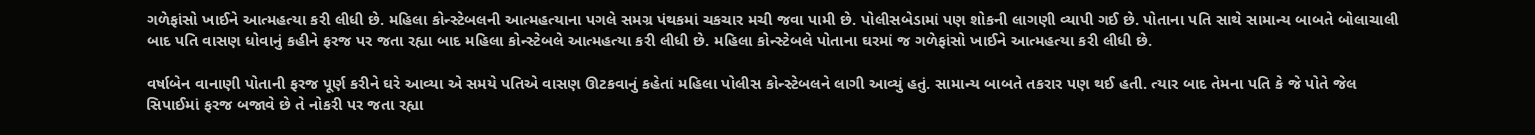ગળેફાંસો ખાઈને આત્મહત્યા કરી લીધી છે. મહિલા કોન્સ્ટેબલની આત્મહત્યાના પગલે સમગ્ર પંથકમાં ચકચાર મચી જવા પામી છે. પોલીસબેડામાં પણ શોકની લાગણી વ્યાપી ગઈ છે. પોતાના પતિ સાથે સામાન્ય બાબતે બોલાચાલી બાદ પતિ વાસણ ધોવાનું કહીને ફરજ પર જતા રહ્યા બાદ મહિલા કોન્સ્ટેબલે આત્મહત્યા કરી લીધી છે. મહિલા કોન્સ્ટેબલે પોતાના ઘરમાં જ ગળેફાંસો ખાઈને આત્મહત્યા કરી લીધી છે.

વર્ષાબેન વાનાણી પોતાની ફરજ પૂર્ણ કરીને ઘરે આવ્યા એ સમયે પતિએ વાસણ ઊટકવાનું કહેતાં મહિલા પોલીસ કોન્સ્ટેબલને લાગી આવ્યું હતું. સામાન્ય બાબતે તકરાર પણ થઈ હતી. ત્યાર બાદ તેમના પતિ કે જે પોતે જેલ સિપાઈમાં ફરજ બજાવે છે તે નોકરી પર જતા રહ્યા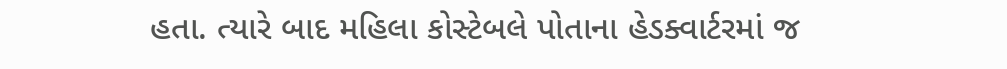હતા. ત્યારે બાદ મહિલા કોસ્ટેબલે પોતાના હેડક્વાર્ટરમાં જ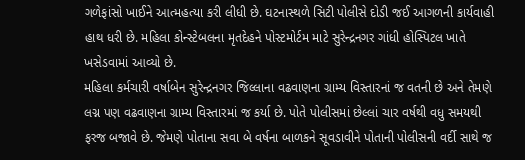ગળેફાંસો ખાઈને આત્મહત્યા કરી લીધી છે. ઘટનાસ્થળે સિટી પોલીસે દોડી જઈ આગળની કાર્યવાહી હાથ ધરી છે. મહિલા કોન્સ્ટેબલના મૃતદેહને પોસ્ટમોર્ટમ માટે સુરેન્દ્રનગર ગાંધી હોસ્પિટલ ખાતે ખસેડવામાં આવ્યો છે.
મહિલા કર્મચારી વર્ષાબેન સુરેન્દ્રનગર જિલ્લાના વઢવાણના ગ્રામ્ય વિસ્તારનાં જ વતની છે અને તેમણે લગ્ન પણ વઢવાણના ગ્રામ્ય વિસ્તારમાં જ કર્યા છે. પોતે પોલીસમાં છેલ્લાં ચાર વર્ષથી વધુ સમયથી ફરજ બજાવે છે. જેમણે પોતાના સવા બે વર્ષના બાળકને સૂવડાવીને પોતાની પોલીસની વર્દી સાથે જ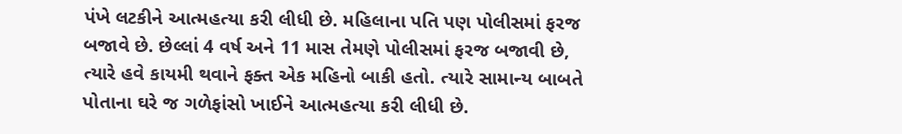પંખે લટકીને આત્મહત્યા કરી લીધી છે. મહિલાના પતિ પણ પોલીસમાં ફરજ બજાવે છે. છેલ્લાં 4 વર્ષ અને 11 માસ તેમણે પોલીસમાં ફરજ બજાવી છે, ત્યારે હવે કાયમી થવાને ફક્ત એક મહિનો બાકી હતો. ત્યારે સામાન્ય બાબતે પોતાના ઘરે જ ગળેફાંસો ખાઈને આત્મહત્યા કરી લીધી છે.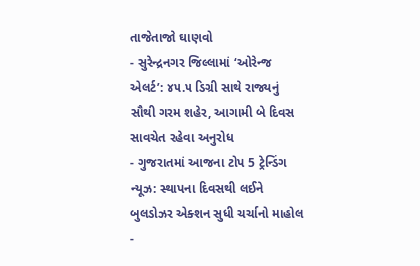તાજેતાજો ઘાણવો
- સુરેન્દ્રનગર જિલ્લામાં ‘ઓરેન્જ એલર્ટ’: ૪૫.૫ ડિગ્રી સાથે રાજ્યનું સૌથી ગરમ શહેર, આગામી બે દિવસ સાવચેત રહેવા અનુરોધ
- ગુજરાતમાં આજના ટોપ 5 ટ્રેન્ડિંગ ન્યૂઝ: સ્થાપના દિવસથી લઈને બુલડોઝર એક્શન સુધી ચર્ચાનો માહોલ
-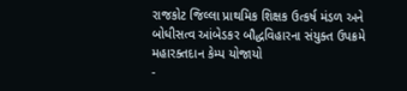રાજકોટ જિલ્લા પ્રાથમિક શિક્ષક ઉત્કર્ષ મંડળ અને બોધીસત્વ આંબેડકર બૌદ્ધવિહારના સંયુક્ત ઉપક્રમે મહારક્તદાન કેમ્પ યોજાયો
-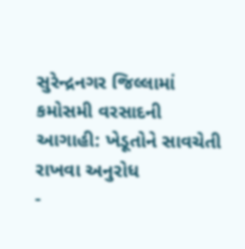સુરેન્દ્રનગર જિલ્લામાં કમોસમી વરસાદની આગાહી: ખેડૂતોને સાવચેતી રાખવા અનુરોધ
-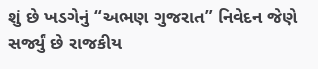શું છે ખડગેનું “અભણ ગુજરાત” નિવેદન જેણે સર્જ્યું છે રાજકીય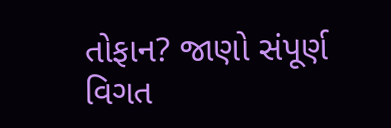તોફાન? જાણો સંપૂર્ણ વિગત